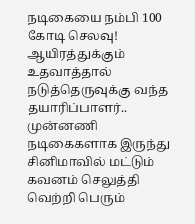நடிகையை நம்பி 100 கோடி செலவு! ஆயிரத்துக்கும் உதவாத்தால் நடுத்தெருவுக்கு வந்த தயாரிப்பாளர்..
முன்னணி நடிகைகளாக இருந்து சினிமாவில் மட்டும் கவனம் செலுத்தி வெற்றி பெரும்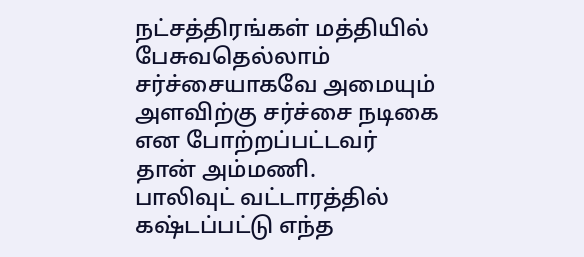நட்சத்திரங்கள் மத்தியில் பேசுவதெல்லாம் சர்ச்சையாகவே அமையும் அளவிற்கு சர்ச்சை நடிகை என போற்றப்பட்டவர் தான் அம்மணி.
பாலிவுட் வட்டாரத்தில் கஷ்டப்பட்டு எந்த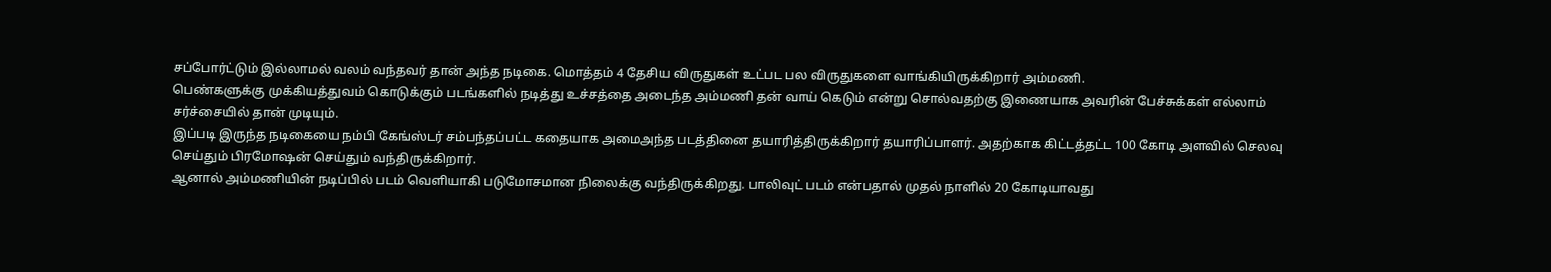சப்போர்ட்டும் இல்லாமல் வலம் வந்தவர் தான் அந்த நடிகை. மொத்தம் 4 தேசிய விருதுகள் உட்பட பல விருதுகளை வாங்கியிருக்கிறார் அம்மணி.
பெண்களுக்கு முக்கியத்துவம் கொடுக்கும் படங்களில் நடித்து உச்சத்தை அடைந்த அம்மணி தன் வாய் கெடும் என்று சொல்வதற்கு இணையாக அவரின் பேச்சுக்கள் எல்லாம் சர்ச்சையில் தான் முடியும்.
இப்படி இருந்த நடிகையை நம்பி கேங்ஸ்டர் சம்பந்தப்பட்ட கதையாக அமைஅந்த படத்தினை தயாரித்திருக்கிறார் தயாரிப்பாளர். அதற்காக கிட்டத்தட்ட 100 கோடி அளவில் செலவு செய்தும் பிரமோஷன் செய்தும் வந்திருக்கிறார்.
ஆனால் அம்மணியின் நடிப்பில் படம் வெளியாகி படுமோசமான நிலைக்கு வந்திருக்கிறது. பாலிவுட் படம் என்பதால் முதல் நாளில் 20 கோடியாவது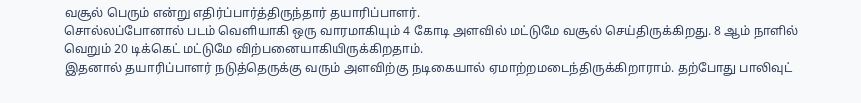வசூல் பெரும் என்று எதிர்ப்பார்த்திருந்தார் தயாரிப்பாளர்.
சொல்லப்போனால் படம் வெளியாகி ஒரு வாரமாகியும் 4 கோடி அளவில் மட்டுமே வசூல் செய்திருக்கிறது. 8 ஆம் நாளில் வெறும் 20 டிக்கெட் மட்டுமே விற்பனையாகியிருக்கிறதாம்.
இதனால் தயாரிப்பாளர் நடுத்தெருக்கு வரும் அளவிற்கு நடிகையால் ஏமாற்றமடைந்திருக்கிறாராம். தற்போது பாலிவுட்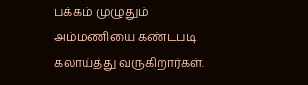பக்கம் முழுதும் அம்மணியை கண்டபடி கலாய்த்து வருகிறார்கள்.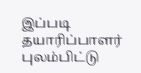இப்படி தயாரிப்பாளர் புலம்பிட்டு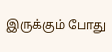இருக்கும் போது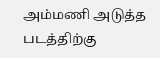அம்மணி அடுத்த படத்திற்கு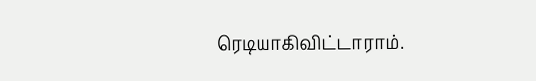ரெடியாகிவிட்டாராம்.